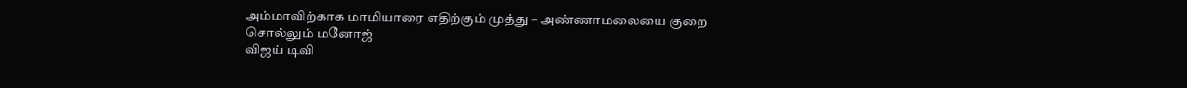அம்மாவிற்காக மாமியாரை எதிற்கும் முத்து – அண்ணாமலையை குறை சொல்லும் மனோஜ்
விஜய் டிவி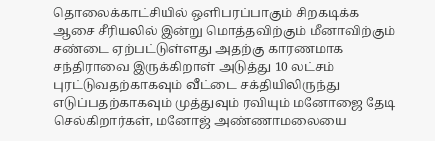தொலைக்காட்சியில் ஒளிபரப்பாகும் சிறகடிக்க ஆசை சீரியலில் இன்று மொத்தவிற்கும் மீனாவிற்கும் சண்டை ஏற்பட்டுள்ளது அதற்கு காரணமாக சந்திராவை இருக்கிறாள் அடுத்து 10 லட்சம் புரட்டுவதற்காகவும் வீட்டை சக்தியிலிருந்து எடுப்பதற்காகவும் முத்துவும் ரவியும் மனோஜை தேடி செல்கிறார்கள், மனோஜ் அண்ணாமலையை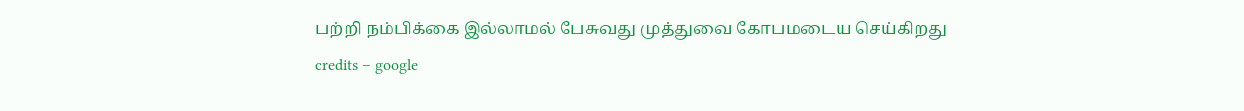பற்றி நம்பிக்கை இல்லாமல் பேசுவது முத்துவை கோபமடைய செய்கிறது
credits – google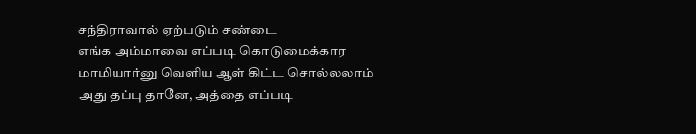சந்திராவால் ஏற்படும் சண்டை
எங்க அம்மாவை எப்படி கொடுமைக்கார மாமியார்னு வெளிய ஆள் கிட்ட சொல்லலாம் அது தப்பு தானே, அத்தை எப்படி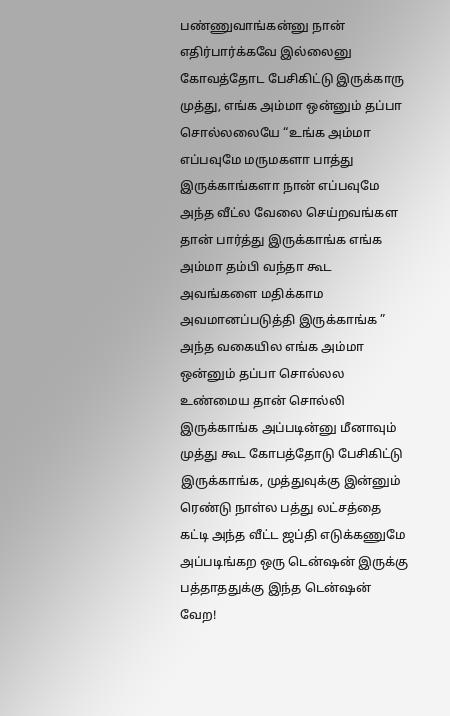பண்ணுவாங்கன்னு நான் எதிர்பார்க்கவே இல்லைனு கோவத்தோட பேசிகிட்டு இருக்காரு முத்து, எங்க அம்மா ஒன்னும் தப்பா சொல்லலையே “உங்க அம்மா எப்பவுமே மருமகளா பாத்து இருக்காங்களா நான் எப்பவுமே அந்த வீட்ல வேலை செய்றவங்கள தான் பார்த்து இருக்காங்க எங்க அம்மா தம்பி வந்தா கூட அவங்களை மதிக்காம அவமானப்படுத்தி இருக்காங்க ” அந்த வகையில எங்க அம்மா ஒன்னும் தப்பா சொல்லல உண்மைய தான் சொல்லி இருக்காங்க அப்படின்னு மீனாவும் முத்து கூட கோபத்தோடு பேசிகிட்டு இருக்காங்க, முத்துவுக்கு இன்னும் ரெண்டு நாள்ல பத்து லட்சத்தை கட்டி அந்த வீட்ட ஜப்தி எடுக்கணுமே அப்படிங்கற ஒரு டென்ஷன் இருக்கு பத்தாததுக்கு இந்த டென்ஷன் வேற!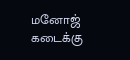மனோஜ் கடைக்கு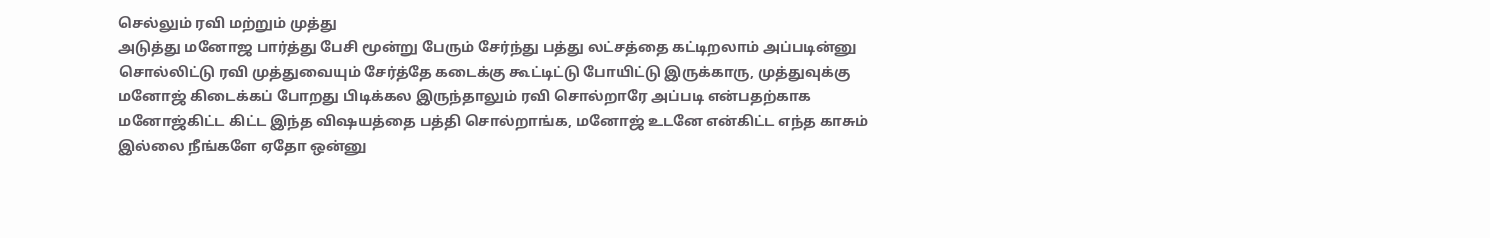செல்லும் ரவி மற்றும் முத்து
அடுத்து மனோஜ பார்த்து பேசி மூன்று பேரும் சேர்ந்து பத்து லட்சத்தை கட்டிறலாம் அப்படின்னு சொல்லிட்டு ரவி முத்துவையும் சேர்த்தே கடைக்கு கூட்டிட்டு போயிட்டு இருக்காரு, முத்துவுக்கு மனோஜ் கிடைக்கப் போறது பிடிக்கல இருந்தாலும் ரவி சொல்றாரே அப்படி என்பதற்காக மனோஜ்கிட்ட கிட்ட இந்த விஷயத்தை பத்தி சொல்றாங்க, மனோஜ் உடனே என்கிட்ட எந்த காசும் இல்லை நீங்களே ஏதோ ஒன்னு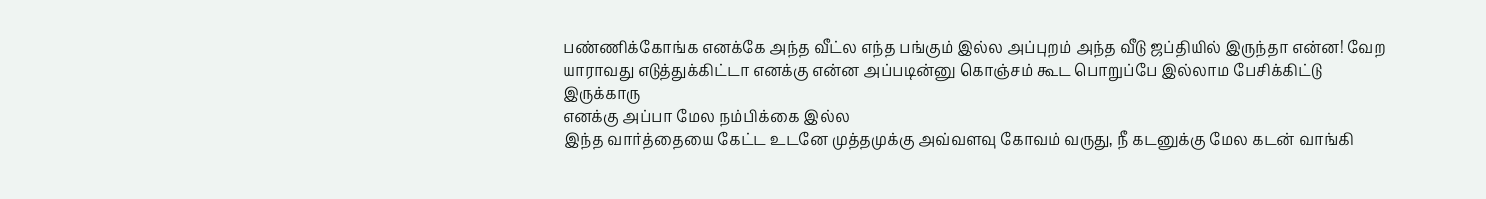பண்ணிக்கோங்க எனக்கே அந்த வீட்ல எந்த பங்கும் இல்ல அப்புறம் அந்த வீடு ஜப்தியில் இருந்தா என்ன! வேற யாராவது எடுத்துக்கிட்டா எனக்கு என்ன அப்படின்னு கொஞ்சம் கூட பொறுப்பே இல்லாம பேசிக்கிட்டு இருக்காரு
எனக்கு அப்பா மேல நம்பிக்கை இல்ல
இந்த வார்த்தையை கேட்ட உடனே முத்தமுக்கு அவ்வளவு கோவம் வருது, நீ கடனுக்கு மேல கடன் வாங்கி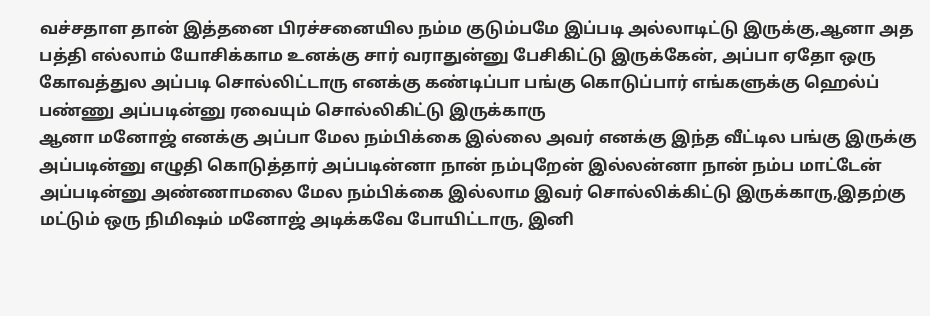வச்சதாள தான் இத்தனை பிரச்சனையில நம்ம குடும்பமே இப்படி அல்லாடிட்டு இருக்கு,ஆனா அத பத்தி எல்லாம் யோசிக்காம உனக்கு சார் வராதுன்னு பேசிகிட்டு இருக்கேன், அப்பா ஏதோ ஒரு கோவத்துல அப்படி சொல்லிட்டாரு எனக்கு கண்டிப்பா பங்கு கொடுப்பார் எங்களுக்கு ஹெல்ப் பண்ணு அப்படின்னு ரவையும் சொல்லிகிட்டு இருக்காரு
ஆனா மனோஜ் எனக்கு அப்பா மேல நம்பிக்கை இல்லை அவர் எனக்கு இந்த வீட்டில பங்கு இருக்கு அப்படின்னு எழுதி கொடுத்தார் அப்படின்னா நான் நம்புறேன் இல்லன்னா நான் நம்ப மாட்டேன் அப்படின்னு அண்ணாமலை மேல நம்பிக்கை இல்லாம இவர் சொல்லிக்கிட்டு இருக்காரு,இதற்கு மட்டும் ஒரு நிமிஷம் மனோஜ் அடிக்கவே போயிட்டாரு, இனி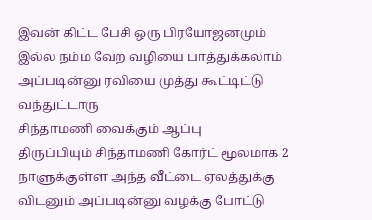இவன் கிட்ட பேசி ஒரு பிரயோஜனமும் இல்ல நம்ம வேற வழியை பாத்துக்கலாம் அப்படின்னு ரவியை முத்து கூட்டிட்டு வந்துட்டாரு
சிந்தாமணி வைக்கும் ஆப்பு
திருப்பியும் சிந்தாமணி கோர்ட் மூலமாக 2 நாளுக்குள்ள அந்த வீட்டை ஏலத்துக்கு விடனும் அப்படின்னு வழக்கு போட்டு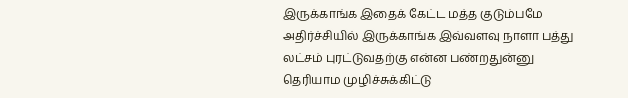இருக்காங்க இதைக் கேட்ட மத்த குடும்பமே அதிர்ச்சியில் இருக்காங்க இவ்வளவு நாளா பத்து லட்சம் புரட்டுவதற்கு என்ன பண்றதுன்னு தெரியாம முழிச்சுக்கிட்டு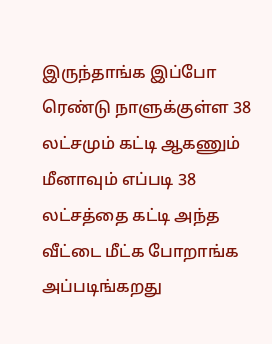இருந்தாங்க இப்போ ரெண்டு நாளுக்குள்ள 38 லட்சமும் கட்டி ஆகணும் மீனாவும் எப்படி 38 லட்சத்தை கட்டி அந்த வீட்டை மீட்க போறாங்க அப்படிங்கறது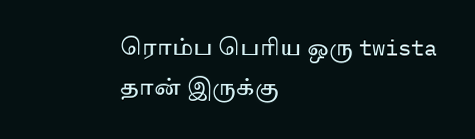ரொம்ப பெரிய ஒரு twista தான் இருக்கு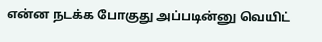என்ன நடக்க போகுது அப்படின்னு வெயிட்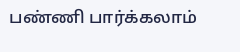பண்ணி பார்க்கலாம்